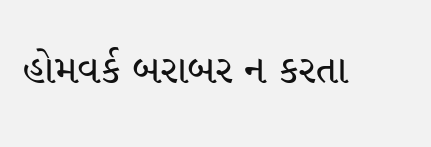હોમવર્ક બરાબર ન કરતા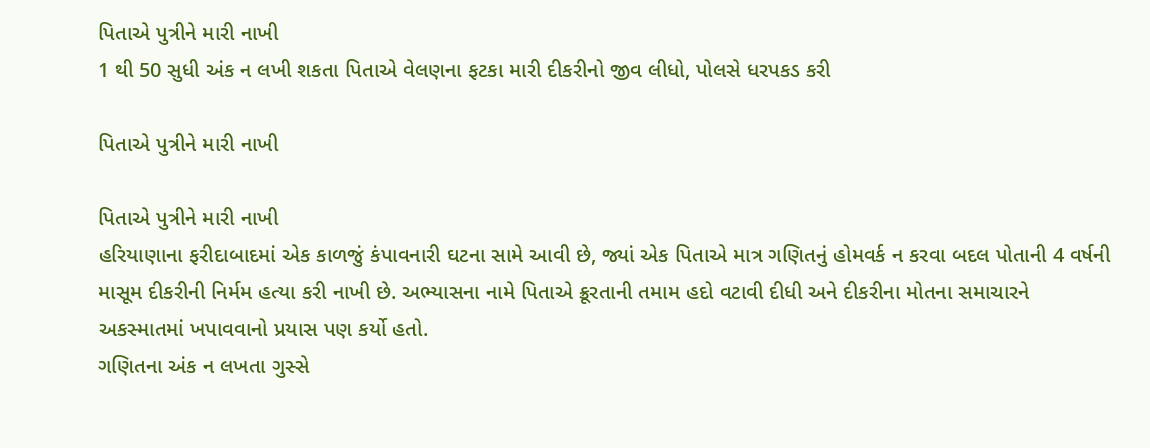પિતાએ પુત્રીને મારી નાખી
1 થી 50 સુધી અંક ન લખી શકતા પિતાએ વેલણના ફટકા મારી દીકરીનો જીવ લીધો, પોલસે ધરપકડ કરી

પિતાએ પુત્રીને મારી નાખી

પિતાએ પુત્રીને મારી નાખી
હરિયાણાના ફરીદાબાદમાં એક કાળજું કંપાવનારી ઘટના સામે આવી છે, જ્યાં એક પિતાએ માત્ર ગણિતનું હોમવર્ક ન કરવા બદલ પોતાની 4 વર્ષની માસૂમ દીકરીની નિર્મમ હત્યા કરી નાખી છે. અભ્યાસના નામે પિતાએ ક્રૂરતાની તમામ હદો વટાવી દીધી અને દીકરીના મોતના સમાચારને અકસ્માતમાં ખપાવવાનો પ્રયાસ પણ કર્યો હતો.
ગણિતના અંક ન લખતા ગુસ્સે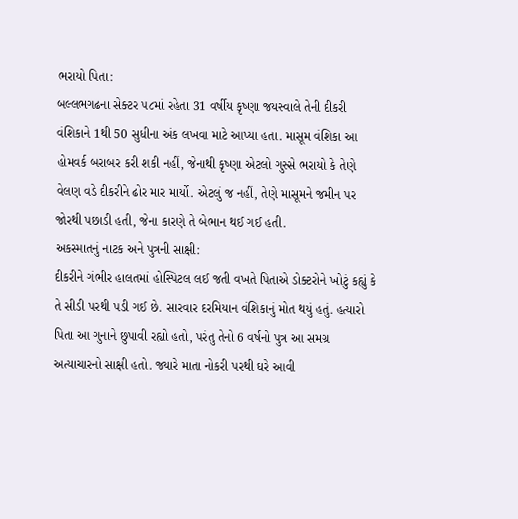ભરાયો પિતા:
બલ્લભગઢના સેક્ટર ૫૮માં રહેતા 31 વર્ષીય કૃષ્ણા જયસ્વાલે તેની દીકરી વંશિકાને 1થી 50 સુધીના અંક લખવા માટે આપ્યા હતા. માસૂમ વંશિકા આ હોમવર્ક બરાબર કરી શકી નહીં, જેનાથી કૃષ્ણા એટલો ગુસ્સે ભરાયો કે તેણે વેલણ વડે દીકરીને ઢોર માર માર્યો. એટલું જ નહીં, તેણે માસૂમને જમીન પર જોરથી પછાડી હતી, જેના કારણે તે બેભાન થઈ ગઈ હતી.
અકસ્માતનું નાટક અને પુત્રની સાક્ષી:
દીકરીને ગંભીર હાલતમાં હોસ્પિટલ લઈ જતી વખતે પિતાએ ડોક્ટરોને ખોટું કહ્યું કે તે સીડી પરથી પડી ગઈ છે. સારવાર દરમિયાન વંશિકાનું મોત થયું હતું. હત્યારો પિતા આ ગુનાને છુપાવી રહ્યો હતો, પરંતુ તેનો 6 વર્ષનો પુત્ર આ સમગ્ર અત્યાચારનો સાક્ષી હતો. જ્યારે માતા નોકરી પરથી ઘરે આવી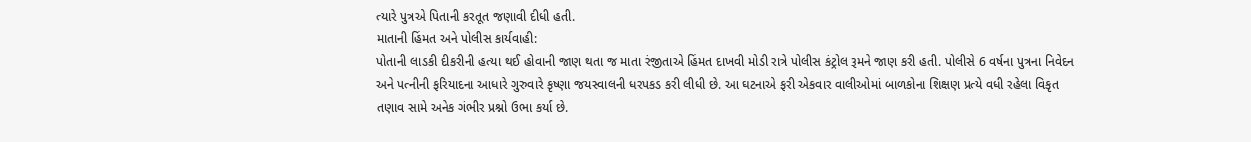ત્યારે પુત્રએ પિતાની કરતૂત જણાવી દીધી હતી.
માતાની હિંમત અને પોલીસ કાર્યવાહી:
પોતાની લાડકી દીકરીની હત્યા થઈ હોવાની જાણ થતા જ માતા રંજીતાએ હિંમત દાખવી મોડી રાત્રે પોલીસ કંટ્રોલ રૂમને જાણ કરી હતી. પોલીસે 6 વર્ષના પુત્રના નિવેદન અને પત્નીની ફરિયાદના આધારે ગુરુવારે કૃષ્ણા જયસ્વાલની ધરપકડ કરી લીધી છે. આ ઘટનાએ ફરી એકવાર વાલીઓમાં બાળકોના શિક્ષણ પ્રત્યે વધી રહેલા વિકૃત તણાવ સામે અનેક ગંભીર પ્રશ્નો ઉભા કર્યા છે.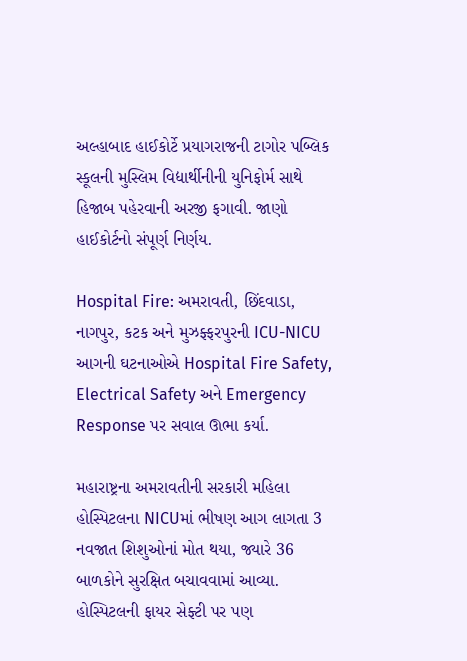અલ્હાબાદ હાઈકોર્ટે પ્રયાગરાજની ટાગોર પબ્લિક સ્કૂલની મુસ્લિમ વિદ્યાર્થીનીની યુનિફોર્મ સાથે હિજાબ પહેરવાની અરજી ફગાવી. જાણો હાઈકોર્ટનો સંપૂર્ણ નિર્ણય.

Hospital Fire: અમરાવતી, છિંદવાડા, નાગપુર, કટક અને મુઝફ્ફરપુરની ICU-NICU આગની ઘટનાઓએ Hospital Fire Safety, Electrical Safety અને Emergency Response પર સવાલ ઊભા કર્યા.

મહારાષ્ટ્રના અમરાવતીની સરકારી મહિલા હોસ્પિટલના NICUમાં ભીષણ આગ લાગતા 3 નવજાત શિશુઓનાં મોત થયા, જ્યારે 36 બાળકોને સુરક્ષિત બચાવવામાં આવ્યા. હોસ્પિટલની ફાયર સેફ્ટી પર પણ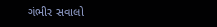ગંભીર સવાલો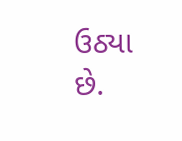ઉઠ્યા છે.